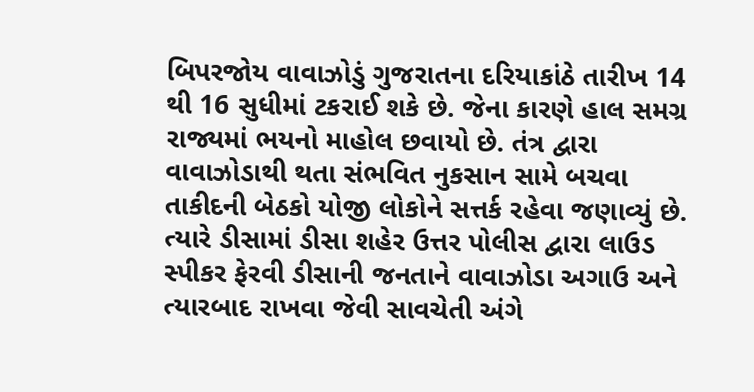બિપરજોય વાવાઝોડું ગુજરાતના દરિયાકાંઠે તારીખ 14 થી 16 સુધીમાં ટકરાઈ શકે છે. જેના કારણે હાલ સમગ્ર રાજ્યમાં ભયનો માહોલ છવાયો છે. તંત્ર દ્વારા વાવાઝોડાથી થતા સંભવિત નુકસાન સામે બચવા તાકીદની બેઠકો યોજી લોકોને સત્તર્ક રહેવા જણાવ્યું છે. ત્યારે ડીસામાં ડીસા શહેર ઉત્તર પોલીસ દ્વારા લાઉડ સ્પીકર ફેરવી ડીસાની જનતાને વાવાઝોડા અગાઉ અને ત્યારબાદ રાખવા જેવી સાવચેતી અંગે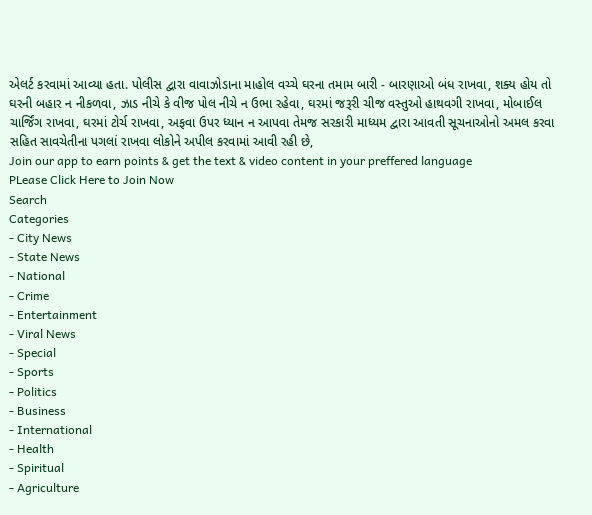એલર્ટ કરવામાં આવ્યા હતા. પોલીસ દ્વારા વાવાઝોડાના માહોલ વચ્ચે ઘરના તમામ બારી - બારણાઓ બંધ રાખવા, શક્ય હોય તો ઘરની બહાર ન નીકળવા, ઝાડ નીચે કે વીજ પોલ નીચે ન ઉભા રહેવા, ઘરમાં જરૂરી ચીજ વસ્તુઓ હાથવગી રાખવા, મોબાઈલ ચાર્જિંગ રાખવા, ઘરમાં ટોર્ચ રાખવા, અફવા ઉપર ધ્યાન ન આપવા તેમજ સરકારી માધ્યમ દ્વારા આવતી સૂચનાઓનો અમલ કરવા સહિત સાવચેતીના પગલાં રાખવા લોકોને અપીલ કરવામાં આવી રહી છે,
Join our app to earn points & get the text & video content in your preffered language
PLease Click Here to Join Now
Search
Categories
- City News
- State News
- National
- Crime
- Entertainment
- Viral News
- Special
- Sports
- Politics
- Business
- International
- Health
- Spiritual
- Agriculture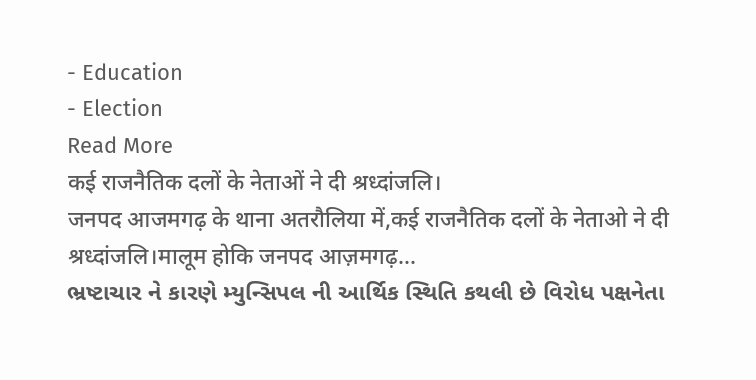- Education
- Election
Read More
कई राजनैतिक दलों के नेताओं ने दी श्रध्दांजलि।
जनपद आजमगढ़ के थाना अतरौलिया में,कई राजनैतिक दलों के नेताओ ने दी श्रध्दांजलि।मालूम होकि जनपद आज़मगढ़...
ભ્રષ્ટાચાર ને કારણે મ્યુન્સિપલ ની આર્થિક સ્થિતિ કથલી છે વિરોધ પક્ષનેતા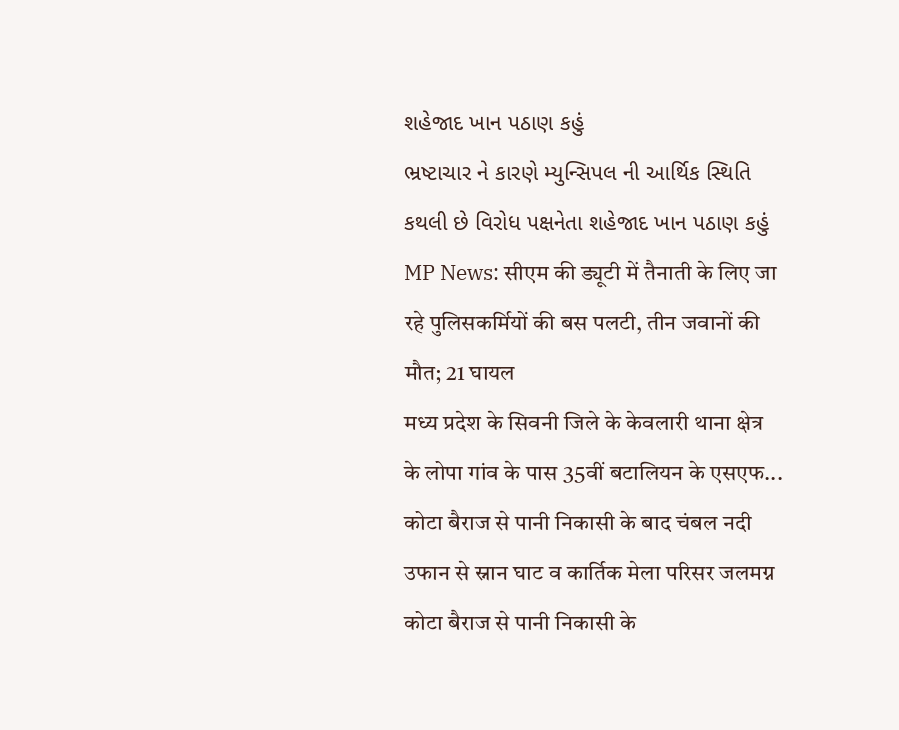શહેજાદ ખાન પઠાણ કહું
ભ્રષ્ટાચાર ને કારણે મ્યુન્સિપલ ની આર્થિક સ્થિતિ કથલી છે વિરોધ પક્ષનેતા શહેજાદ ખાન પઠાણ કહું
MP News: सीएम की ड्यूटी में तैनाती के लिए जा रहे पुलिसकर्मियों की बस पलटी, तीन जवानों की मौत; 21 घायल
मध्य प्रदेश के सिवनी जिले के केवलारी थाना क्षेत्र के लोपा गांव के पास 35वीं बटालियन के एसएफ...
कोटा बैराज से पानी निकासी के बाद चंबल नदी उफान से स्नान घाट व कार्तिक मेला परिसर जलमग्न
कोटा बैराज से पानी निकासी के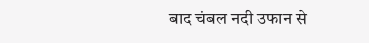बाद चंबल नदी उफान से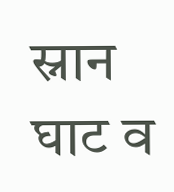स्नान घाट व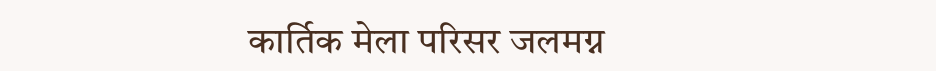कार्तिक मेला परिसर जलमग्न